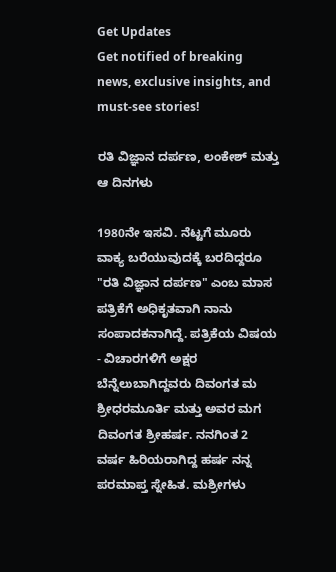Get Updates
Get notified of breaking news, exclusive insights, and must-see stories!

ರತಿ ವಿಜ್ಞಾನ ದರ್ಪಣ, ಲಂಕೇಶ್ ಮತ್ತು ಆ ದಿನಗಳು

1980ನೇ ಇಸವಿ. ನೆಟ್ಟಗೆ ಮೂರು ವಾಕ್ಯ ಬರೆಯುವುದಕ್ಕೆ ಬರದಿದ್ದರೂ "ರತಿ ವಿಜ್ಞಾನ ದರ್ಪಣ" ಎಂಬ ಮಾಸ ಪತ್ರಿಕೆಗೆ ಅಧಿಕೃತವಾಗಿ ನಾನು ಸಂಪಾದಕನಾಗಿದ್ದೆ. ಪತ್ರಿಕೆಯ ವಿಷಯ - ವಿಚಾರಗಳಿಗೆ ಅಕ್ಷರ ಬೆನ್ನೆಲುಬಾಗಿದ್ದವರು ದಿವಂಗತ ಮ ಶ್ರೀಧರಮೂರ್ತಿ ಮತ್ತು ಅವರ ಮಗ ದಿವಂಗತ ಶ್ರೀಹರ್ಷ. ನನಗಿಂತ 2 ವರ್ಷ ಹಿರಿಯರಾಗಿದ್ದ ಹರ್ಷ ನನ್ನ ಪರಮಾಪ್ತ ಸ್ನೇಹಿತ. ಮಶ್ರೀಗಳು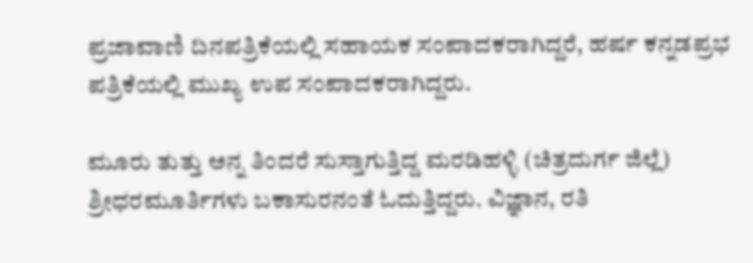ಪ್ರಜಾವಾಣಿ ದಿನಪತ್ರಿಕೆಯಲ್ಲಿ ಸಹಾಯಕ ಸಂಪಾದಕರಾಗಿದ್ದರೆ, ಹರ್ಷ ಕನ್ನಡಪ್ರಭ ಪತ್ರಿಕೆಯಲ್ಲಿ ಮುಖ್ಯ ಉಪ ಸಂಪಾದಕರಾಗಿದ್ದರು.

ಮೂರು ತುತ್ತು ಅನ್ನ ತಿಂದರೆ ಸುಸ್ತಾಗುತ್ತಿದ್ದ ಮರಡಿಹಳ್ಳಿ (ಚಿತ್ರದುರ್ಗ ಜಿಲ್ಲೆ) ಶ್ರೀಧರಮೂರ್ತಿಗಳು ಬಕಾಸುರನಂತೆ ಓದುತ್ತಿದ್ದರು. ವಿಜ್ಞಾನ, ರತಿ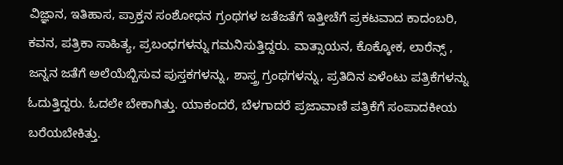ವಿಜ್ಞಾನ, ಇತಿಹಾಸ, ಪ್ರಾಕ್ತನ ಸಂಶೋಧನ ಗ್ರಂಥಗಳ ಜತೆಜತೆಗೆ ಇತ್ತೀಚೆಗೆ ಪ್ರಕಟವಾದ ಕಾದಂಬರಿ, ಕವನ, ಪತ್ರಿಕಾ ಸಾಹಿತ್ಯ, ಪ್ರಬಂಧಗಳನ್ನು ಗಮನಿಸುತ್ತಿದ್ದರು. ವಾತ್ಸಾಯನ, ಕೊಕ್ಕೋಕ, ಲಾರೆನ್ಸ್ , ಜನ್ನನ ಜತೆಗೆ ಅಲೆಯೆಬ್ಬಿಸುವ ಪುಸ್ತಕಗಳನ್ನು, ಶಾಸ್ತ್ರ ಗ್ರಂಥಗಳನ್ನು, ಪ್ರತಿದಿನ ಏಳೆಂಟು ಪತ್ರಿಕೆಗಳನ್ನು ಓದುತ್ತಿದ್ದರು. ಓದಲೇ ಬೇಕಾಗಿತ್ತು. ಯಾಕಂದರೆ, ಬೆಳಗಾದರೆ ಪ್ರಜಾವಾಣಿ ಪತ್ರಿಕೆಗೆ ಸಂಪಾದಕೀಯ ಬರೆಯಬೇಕಿತ್ತು.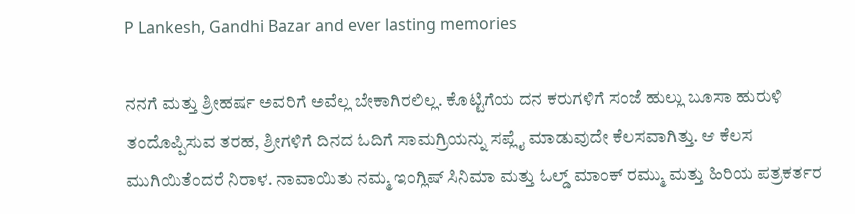P Lankesh, Gandhi Bazar and ever lasting memories

ನನಗೆ ಮತ್ತು ಶ್ರೀಹರ್ಷ ಅವರಿಗೆ ಅವೆಲ್ಲ ಬೇಕಾಗಿರಲಿಲ್ಲ. ಕೊಟ್ಟಿಗೆಯ ದನ ಕರುಗಳಿಗೆ ಸಂಜೆ ಹುಲ್ಲು ಬೂಸಾ ಹುರುಳಿ ತಂದೊಪ್ಪಿಸುವ ತರಹ, ಶ್ರೀಗಳಿಗೆ ದಿನದ ಓದಿಗೆ ಸಾಮಗ್ರಿಯನ್ನು ಸಪ್ಲೈ ಮಾಡುವುದೇ ಕೆಲಸವಾಗಿತ್ತು. ಆ ಕೆಲಸ ಮುಗಿಯಿತೆಂದರೆ ನಿರಾಳ. ನಾವಾಯಿತು ನಮ್ಮ ಇಂಗ್ಲಿಷ್ ಸಿನಿಮಾ ಮತ್ತು ಓಲ್ಡ್ ಮಾಂಕ್ ರಮ್ಮು ಮತ್ತು ಹಿರಿಯ ಪತ್ರಕರ್ತರ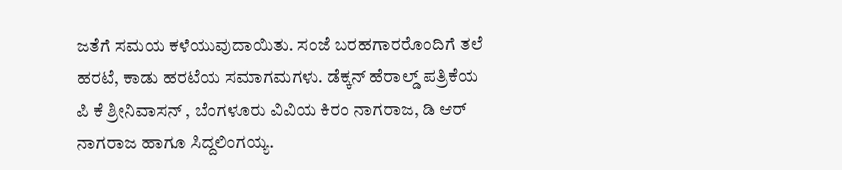ಜತೆಗೆ ಸಮಯ ಕಳೆಯುವುದಾಯಿತು. ಸಂಜೆ ಬರಹಗಾರರೊಂದಿಗೆ ತಲೆ ಹರಟೆ, ಕಾಡು ಹರಟೆಯ ಸಮಾಗಮಗಳು. ಡೆಕ್ಕನ್ ಹೆರಾಲ್ಡ್ ಪತ್ರಿಕೆಯ ಪಿ ಕೆ ಶ್ರೀನಿವಾಸನ್ , ಬೆಂಗಳೂರು ವಿವಿಯ ಕಿರಂ ನಾಗರಾಜ, ಡಿ ಆರ್ ನಾಗರಾಜ ಹಾಗೂ ಸಿದ್ದಲಿಂಗಯ್ಯ.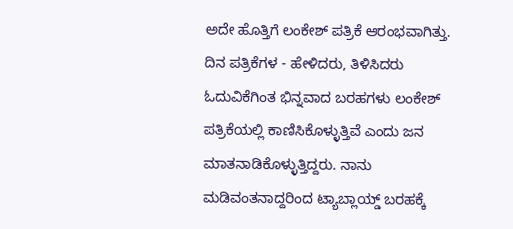ಅದೇ ಹೊತ್ತಿಗೆ ಲಂಕೇಶ್ ಪತ್ರಿಕೆ ಆರಂಭವಾಗಿತ್ತು. ದಿನ ಪತ್ರಿಕೆಗಳ - ಹೇಳಿದರು, ತಿಳಿಸಿದರು ಓದುವಿಕೆಗಿಂತ ಭಿನ್ನವಾದ ಬರಹಗಳು ಲಂಕೇಶ್ ಪತ್ರಿಕೆಯಲ್ಲಿ ಕಾಣಿಸಿಕೊಳ್ಳುತ್ತಿವೆ ಎಂದು ಜನ ಮಾತನಾಡಿಕೊಳ್ಳುತ್ತಿದ್ದರು. ನಾನು ಮಡಿವಂತನಾದ್ದರಿಂದ ಟ್ಯಾಬ್ಲಾಯ್ಡ್ ಬರಹಕ್ಕೆ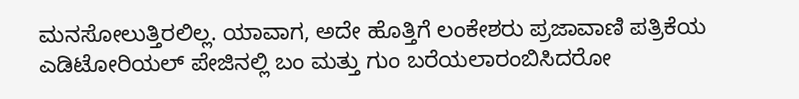ಮನಸೋಲುತ್ತಿರಲಿಲ್ಲ. ಯಾವಾಗ, ಅದೇ ಹೊತ್ತಿಗೆ ಲಂಕೇಶರು ಪ್ರಜಾವಾಣಿ ಪತ್ರಿಕೆಯ ಎಡಿಟೋರಿಯಲ್ ಪೇಜಿನಲ್ಲಿ ಬಂ ಮತ್ತು ಗುಂ ಬರೆಯಲಾರಂಬಿಸಿದರೋ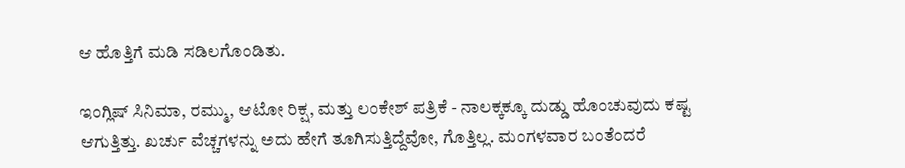ಆ ಹೊತ್ತಿಗೆ ಮಡಿ ಸಡಿಲಗೊಂಡಿತು.

ಇಂಗ್ಲಿಷ್ ಸಿನಿಮಾ, ರಮ್ಮು, ಆಟೋ ರಿಕ್ಷ, ಮತ್ತು ಲಂಕೇಶ್ ಪತ್ರಿಕೆ - ನಾಲಕ್ಕಕ್ಕೂ ದುಡ್ಡು ಹೊಂಚುವುದು ಕಷ್ಟ ಆಗುತ್ತಿತ್ತು. ಖರ್ಚು ವೆಚ್ಚಗಳನ್ನು ಅದು ಹೇಗೆ ತೂಗಿಸುತ್ತಿದ್ದೆವೋ, ಗೊತ್ತಿಲ್ಲ. ಮಂಗಳವಾರ ಬಂತೆಂದರೆ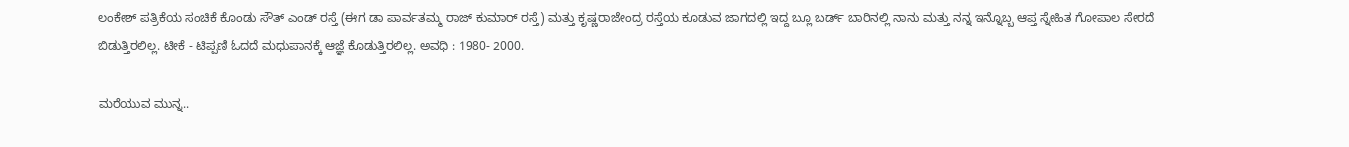ಲಂಕೇಶ್ ಪತ್ರಿಕೆಯ ಸಂಚಿಕೆ ಕೊಂಡು ಸೌತ್ ಎಂಡ್ ರಸ್ತೆ (ಈಗ ಡಾ ಪಾರ್ವತಮ್ಮ ರಾಜ್ ಕುಮಾರ್ ರಸ್ತೆ) ಮತ್ತು ಕೃಷ್ಣರಾಜೇಂದ್ರ ರಸ್ತೆಯ ಕೂಡುವ ಜಾಗದಲ್ಲಿ ಇದ್ದ ಬ್ಲೂ ಬರ್ಡ್ ಬಾರಿನಲ್ಲಿ ನಾನು ಮತ್ತು ನನ್ನ ಇನ್ನೊಬ್ಬ ಆಪ್ತ ಸ್ನೇಹಿತ ಗೋಪಾಲ ಸೇರದೆ ಬಿಡುತ್ತಿರಲಿಲ್ಲ. ಟೀಕೆ - ಟಿಪ್ಪಣಿ ಓದದೆ ಮಧುಪಾನಕ್ಕೆ ಆಜ್ಞೆ ಕೊಡುತ್ತಿರಲಿಲ್ಲ. ಅವಧಿ : 1980- 2000.

ಮರೆಯುವ ಮುನ್ನ..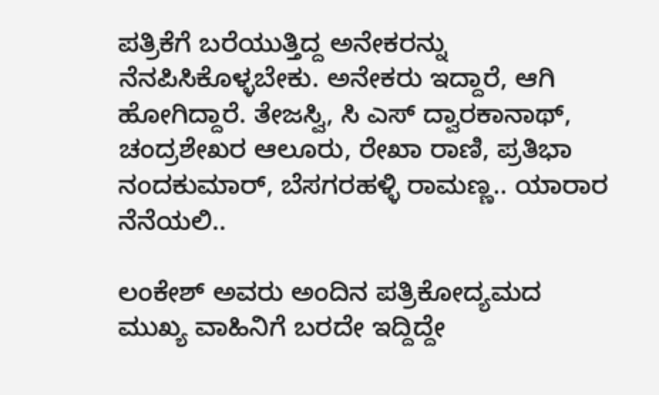ಪತ್ರಿಕೆಗೆ ಬರೆಯುತ್ತಿದ್ದ ಅನೇಕರನ್ನು ನೆನಪಿಸಿಕೊಳ್ಳಬೇಕು. ಅನೇಕರು ಇದ್ದಾರೆ, ಆಗಿ ಹೋಗಿದ್ದಾರೆ. ತೇಜಸ್ವಿ, ಸಿ ಎಸ್ ದ್ವಾರಕಾನಾಥ್, ಚಂದ್ರಶೇಖರ ಆಲೂರು, ರೇಖಾ ರಾಣಿ, ಪ್ರತಿಭಾ ನಂದಕುಮಾರ್, ಬೆಸಗರಹಳ್ಳಿ ರಾಮಣ್ಣ.. ಯಾರಾರ ನೆನೆಯಲಿ..

ಲಂಕೇಶ್ ಅವರು ಅಂದಿನ ಪತ್ರಿಕೋದ್ಯಮದ ಮುಖ್ಯ ವಾಹಿನಿಗೆ ಬರದೇ ಇದ್ದಿದ್ದೇ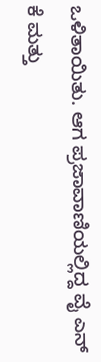ಒಳಿತಾಯಿತು. ಆಗ ಪ್ರಜಾವಾಣಿಯಲ್ಲಿದ್ದ ವೈ ಎನ್ ಕೆ ಮತ್ತು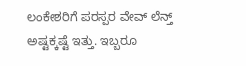ಲಂಕೇಶರಿಗೆ ಪರಸ್ಪರ ವೇವ್ ಲೆನ್ತ್ ಅಷ್ಟಕ್ಕಷ್ಟೆ ಇತ್ತು. ಇಬ್ಬರೂ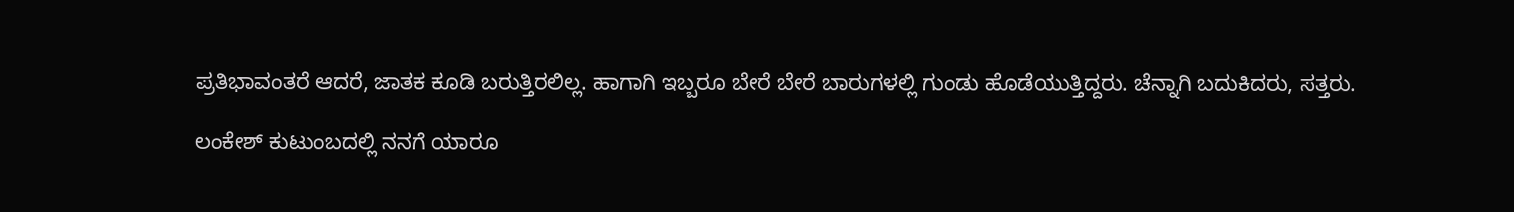ಪ್ರತಿಭಾವಂತರೆ ಆದರೆ, ಜಾತಕ ಕೂಡಿ ಬರುತ್ತಿರಲಿಲ್ಲ. ಹಾಗಾಗಿ ಇಬ್ಬರೂ ಬೇರೆ ಬೇರೆ ಬಾರುಗಳಲ್ಲಿ ಗುಂಡು ಹೊಡೆಯುತ್ತಿದ್ದರು. ಚೆನ್ನಾಗಿ ಬದುಕಿದರು, ಸತ್ತರು.

ಲಂಕೇಶ್ ಕುಟುಂಬದಲ್ಲಿ ನನಗೆ ಯಾರೂ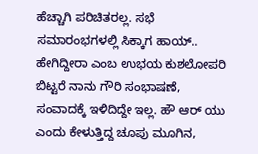ಹೆಚ್ಚಾಗಿ ಪರಿಚಿತರಲ್ಲ. ಸಭೆ ಸಮಾರಂಭಗಳಲ್ಲಿ ಸಿಕ್ಕಾಗ ಹಾಯ್.. ಹೇಗಿದ್ದೀರಾ ಎಂಬ ಉಭಯ ಕುಶಲೋಪರಿ ಬಿಟ್ಟರೆ ನಾನು ಗೌರಿ ಸಂಭಾಷಣೆ, ಸಂವಾದಕ್ಕೆ ಇಳಿದಿದ್ದೇ ಇಲ್ಲ. ಹೌ ಆರ್ ಯು ಎಂದು ಕೇಳುತ್ತಿದ್ದ ಚೂಪು ಮೂಗಿನ,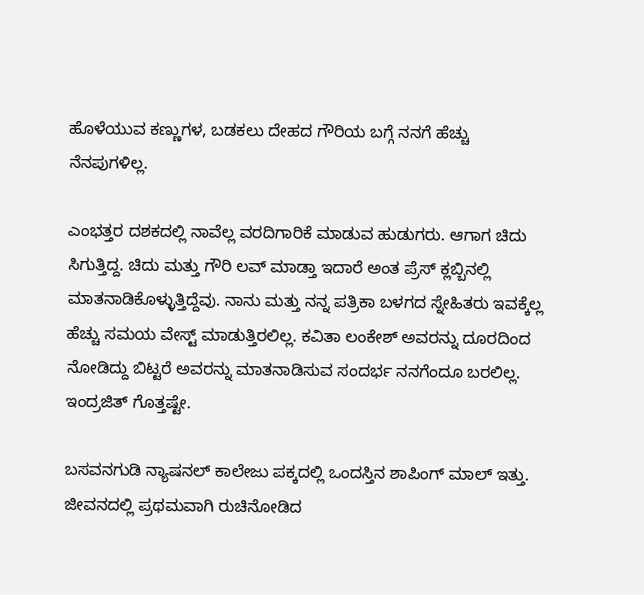ಹೊಳೆಯುವ ಕಣ್ಣುಗಳ, ಬಡಕಲು ದೇಹದ ಗೌರಿಯ ಬಗ್ಗೆ ನನಗೆ ಹೆಚ್ಚು ನೆನಪುಗಳಿಲ್ಲ.

ಎಂಭತ್ತರ ದಶಕದಲ್ಲಿ ನಾವೆಲ್ಲ ವರದಿಗಾರಿಕೆ ಮಾಡುವ ಹುಡುಗರು. ಆಗಾಗ ಚಿದು ಸಿಗುತ್ತಿದ್ದ. ಚಿದು ಮತ್ತು ಗೌರಿ ಲವ್ ಮಾಡ್ತಾ ಇದಾರೆ ಅಂತ ಪ್ರೆಸ್ ಕ್ಲಬ್ಬಿನಲ್ಲಿ ಮಾತನಾಡಿಕೊಳ್ಳುತ್ತಿದ್ದೆವು. ನಾನು ಮತ್ತು ನನ್ನ ಪತ್ರಿಕಾ ಬಳಗದ ಸ್ನೇಹಿತರು ಇವಕ್ಕೆಲ್ಲ ಹೆಚ್ಚು ಸಮಯ ವೇಸ್ಟ್ ಮಾಡುತ್ತಿರಲಿಲ್ಲ. ಕವಿತಾ ಲಂಕೇಶ್ ಅವರನ್ನು ದೂರದಿಂದ ನೋಡಿದ್ದು ಬಿಟ್ಟರೆ ಅವರನ್ನು ಮಾತನಾಡಿಸುವ ಸಂದರ್ಭ ನನಗೆಂದೂ ಬರಲಿಲ್ಲ. ಇಂದ್ರಜಿತ್ ಗೊತ್ತಷ್ಟೇ.

ಬಸವನಗುಡಿ ನ್ಯಾಷನಲ್ ಕಾಲೇಜು ಪಕ್ಕದಲ್ಲಿ ಒಂದಸ್ತಿನ ಶಾಪಿಂಗ್ ಮಾಲ್ ಇತ್ತು. ಜೀವನದಲ್ಲಿ ಪ್ರಥಮವಾಗಿ ರುಚಿನೋಡಿದ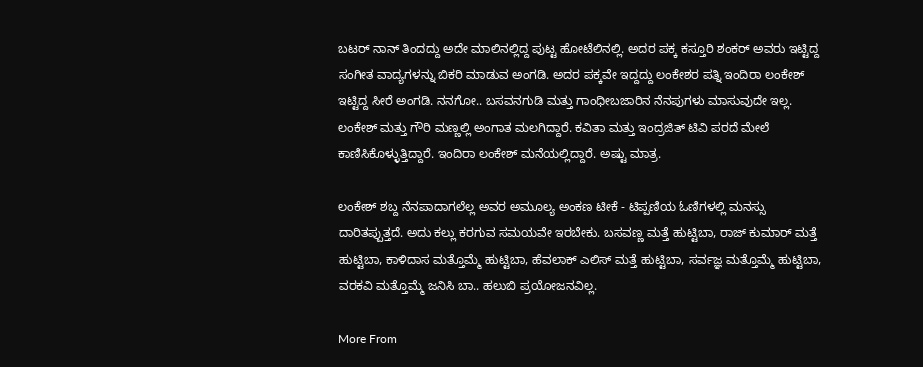ಬಟರ್ ನಾನ್ ತಿಂದದ್ದು ಅದೇ ಮಾಲಿನಲ್ಲಿದ್ದ ಪುಟ್ಟ ಹೋಟೆಲಿನಲ್ಲಿ. ಅದರ ಪಕ್ಕ ಕಸ್ತೂರಿ ಶಂಕರ್ ಅವರು ಇಟ್ಟಿದ್ದ ಸಂಗೀತ ವಾದ್ಯಗಳನ್ನು ಬಿಕರಿ ಮಾಡುವ ಅಂಗಡಿ. ಅದರ ಪಕ್ಕವೇ ಇದ್ದದ್ದು ಲಂಕೇಶರ ಪತ್ನಿ ಇಂದಿರಾ ಲಂಕೇಶ್ ಇಟ್ಟಿದ್ದ ಸೀರೆ ಅಂಗಡಿ. ನನಗೋ.. ಬಸವನಗುಡಿ ಮತ್ತು ಗಾಂಧೀಬಜಾರಿನ ನೆನಪುಗಳು ಮಾಸುವುದೇ ಇಲ್ಲ. ಲಂಕೇಶ್ ಮತ್ತು ಗೌರಿ ಮಣ್ಣಲ್ಲಿ ಅಂಗಾತ ಮಲಗಿದ್ದಾರೆ. ಕವಿತಾ ಮತ್ತು ಇಂದ್ರಜಿತ್ ಟಿವಿ ಪರದೆ ಮೇಲೆ ಕಾಣಿಸಿಕೊಳ್ಳುತ್ತಿದ್ದಾರೆ. ಇಂದಿರಾ ಲಂಕೇಶ್ ಮನೆಯಲ್ಲಿದ್ದಾರೆ. ಅಷ್ಟು ಮಾತ್ರ.

ಲಂಕೇಶ್ ಶಬ್ದ ನೆನಪಾದಾಗಲೆಲ್ಲ ಅವರ ಅಮೂಲ್ಯ ಅಂಕಣ ಟೀಕೆ - ಟಿಪ್ಪಣಿಯ ಓಣಿಗಳಲ್ಲಿ ಮನಸ್ಸು ದಾರಿತಪ್ಪುತ್ತದೆ. ಅದು ಕಲ್ಲು ಕರಗುವ ಸಮಯವೇ ಇರಬೇಕು. ಬಸವಣ್ಣ ಮತ್ತೆ ಹುಟ್ಟಿಬಾ, ರಾಜ್ ಕುಮಾರ್ ಮತ್ತೆ ಹುಟ್ಟಿಬಾ, ಕಾಳಿದಾಸ ಮತ್ತೊಮ್ಮೆ ಹುಟ್ಟಿಬಾ, ಹೆವಲಾಕ್ ಎಲಿಸ್ ಮತ್ತೆ ಹುಟ್ಟಿಬಾ, ಸರ್ವಜ್ಞ ಮತ್ತೊಮ್ಮೆ ಹುಟ್ಟಿಬಾ, ವರಕವಿ ಮತ್ತೊಮ್ಮೆ ಜನಿಸಿ ಬಾ.. ಹಲುಬಿ ಪ್ರಯೋಜನವಿಲ್ಲ.

More From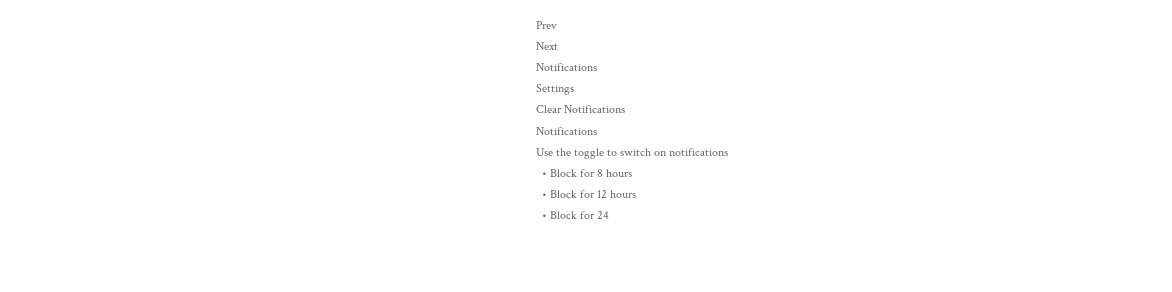Prev
Next
Notifications
Settings
Clear Notifications
Notifications
Use the toggle to switch on notifications
  • Block for 8 hours
  • Block for 12 hours
  • Block for 24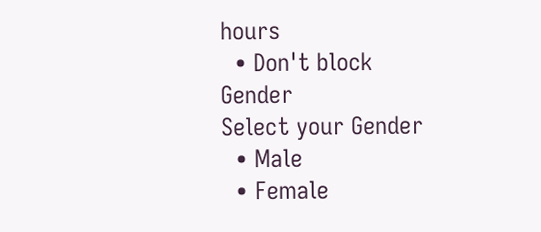hours
  • Don't block
Gender
Select your Gender
  • Male
  • Female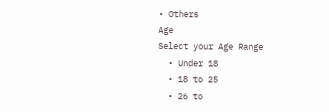• Others
Age
Select your Age Range
  • Under 18
  • 18 to 25
  • 26 to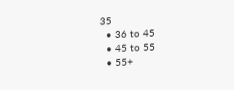35
  • 36 to 45
  • 45 to 55
  • 55+